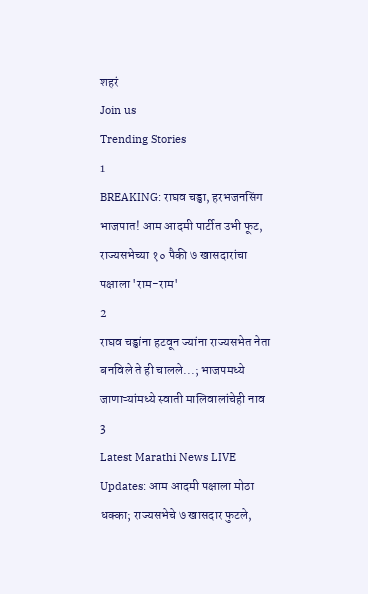शहरं
Join us
Trending Stories
1
BREAKING: राघव चड्ढा, हरभजनसिंग भाजपात! आम आदमी पार्टीत उभी फूट, राज्यसभेच्या १० पैकी ७ खासदारांचा पक्षाला 'राम-राम'
2
राघव चड्ढांना हटवून ज्यांना राज्यसभेत नेता बनविले ते ही चालले...; भाजपमध्ये जाणाऱ्यांमध्ये स्वाती मालिवालांचेही नाव
3
Latest Marathi News LIVE Updates: आम आदमी पक्षाला मोठा धक्का; राज्यसभेचे ७ खासदार फुटले,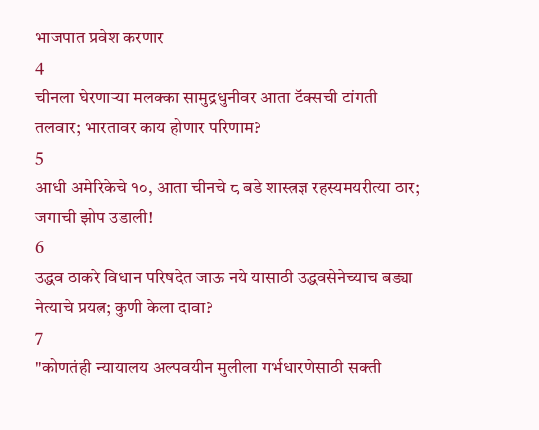भाजपात प्रवेश करणार
4
चीनला घेरणाऱ्या मलक्का सामुद्रधुनीवर आता टॅक्सची टांगती तलवार; भारतावर काय होणार परिणाम?
5
आधी अमेरिकेचे १०, आता चीनचे ८ बडे शास्त्रज्ञ रहस्यमयरीत्या ठार; जगाची झोप उडाली!
6
उद्धव ठाकरे विधान परिषदेत जाऊ नये यासाठी उद्धवसेनेच्याच बड्या नेत्याचे प्रयत्न; कुणी केला दावा?
7
"कोणतंही न्यायालय अल्पवयीन मुलीला गर्भधारणेसाठी सक्ती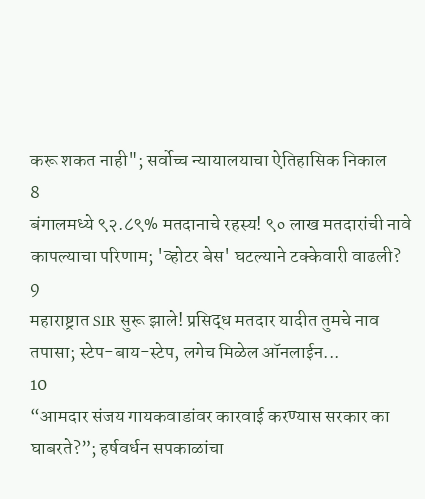करू शकत नाही"; सर्वोच्च न्यायालयाचा ऐतिहासिक निकाल
8
बंगालमध्ये ९२.८९% मतदानाचे रहस्य! ९० लाख मतदारांची नावे कापल्याचा परिणाम; 'व्होटर बेस' घटल्याने टक्केवारी वाढली?
9
महाराष्ट्रात SIR सुरू झाले! प्रसिद्ध मतदार यादीत तुमचे नाव तपासा; स्टेप-बाय-स्टेप, लगेच मिळेल ऑनलाईन...
10
“आमदार संजय गायकवाडांवर कारवाई करण्यास सरकार का घाबरते?”; हर्षवर्धन सपकाळांचा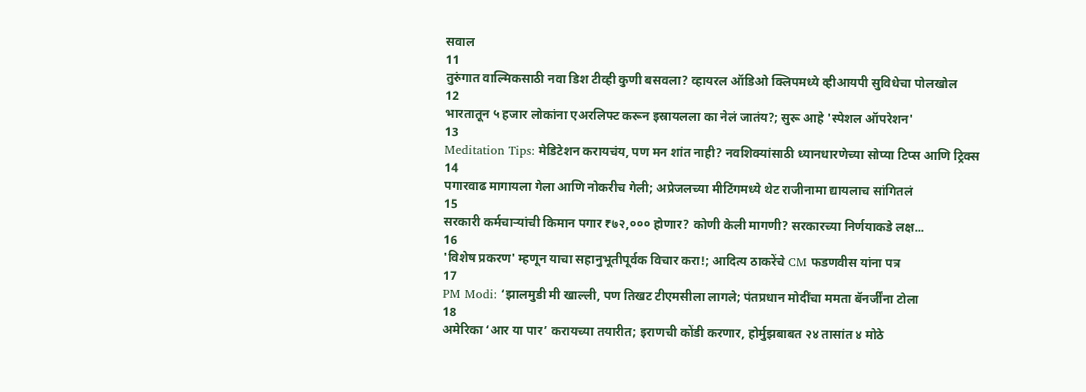सवाल
11
तुरुंगात वाल्मिकसाठी नवा डिश टीव्ही कुणी बसवला? व्हायरल ऑडिओ क्लिपमध्ये व्हीआयपी सुविधेचा पोलखोल
12
भारतातून ५ हजार लोकांना एअरलिफ्ट करून इस्रायलला का नेलं जातंय?; सुरू आहे 'स्पेशल ऑपरेशन'
13
Meditation Tips: मेडिटेशन करायचंय, पण मन शांत नाही? नवशिक्यांसाठी ध्यानधारणेच्या सोप्या टिप्स आणि ट्रिक्स
14
पगारवाढ मागायला गेला आणि नोकरीच गेली; अप्रेजलच्या मीटिंगमध्ये थेट राजीनामा द्यायलाच सांगितलं
15
सरकारी कर्मचाऱ्यांची किमान पगार ₹७२,००० होणार? कोणी केली मागणी? सरकारच्या निर्णयाकडे लक्ष...
16
'विशेष प्रकरण' म्हणून याचा सहानुभूतीपूर्वक विचार करा!; आदित्य ठाकरेंचे CM फडणवीस यांना पत्र
17
PM Modi: ‘झालमुडी मी खाल्ली, पण तिखट टीएमसीला लागले; पंतप्रधान मोदींचा ममता बॅनर्जींना टोला
18
अमेरिका ‘आर या पार’ करायच्या तयारीत; इराणची कोंडी करणार, होर्मुझबाबत २४ तासांत ४ मोठे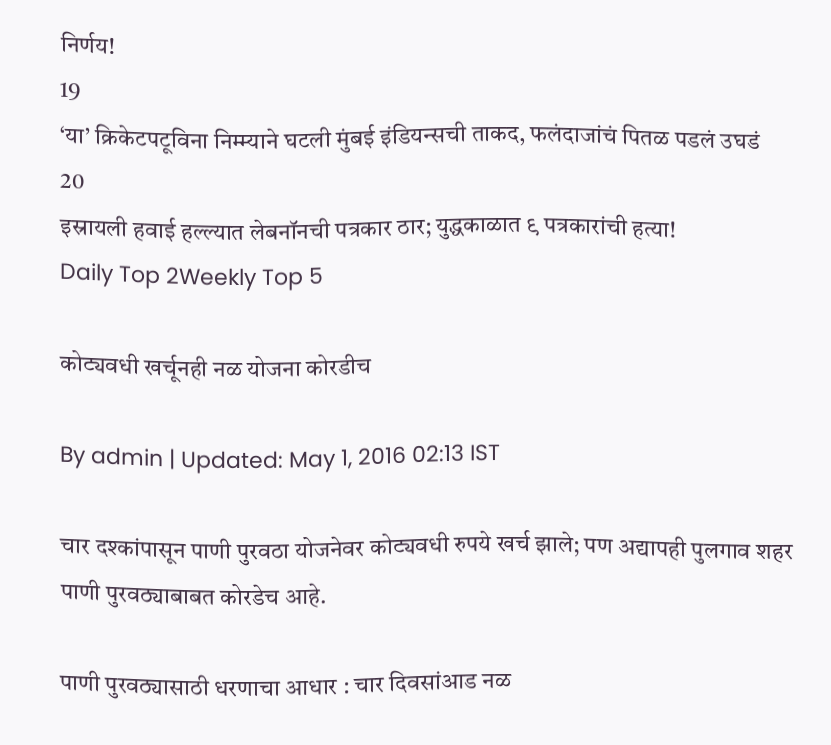निर्णय!
19
‘या’ क्रिकेटपटूविना निम्म्याने घटली मुंबई इंडियन्सची ताकद, फलंदाजांचं पितळ पडलं उघडं
20
इस्रायली हवाई हल्ल्यात लेबनॉनची पत्रकार ठार; युद्धकाळात ९ पत्रकारांची हत्या!
Daily Top 2Weekly Top 5

कोट्यवधी खर्चूनही नळ योजना कोरडीच

By admin | Updated: May 1, 2016 02:13 IST

चार दश्कांपासून पाणी पुरवठा योजनेवर कोट्यवधी रुपये खर्च झाले; पण अद्यापही पुलगाव शहर पाणी पुरवठ्याबाबत कोरडेच आहे.

पाणी पुरवठ्यासाठी धरणाचा आधार : चार दिवसांआड नळ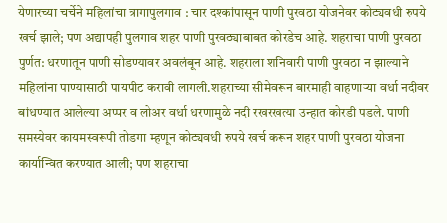येणारच्या चर्चेने महिलांचा त्रागापुलगाव : चार दश्कांपासून पाणी पुरवठा योजनेवर कोट्यवधी रुपये खर्च झाले; पण अद्यापही पुलगाव शहर पाणी पुरवठ्याबाबत कोरडेच आहे. शहराचा पाणी पुरवठा पुर्णत: धरणातून पाणी सोडण्यावर अवलंबून आहे. शहराला शनिवारी पाणी पुरवठा न झाल्याने महिलांना पाण्यासाठी पायपीट करावी लागली.शहराच्या सीमेवरून बारमाही वाहणाऱ्या वर्धा नदीवर बांधण्यात आलेल्या अप्पर व लोअर वर्धा धरणामुळे नदी रखरखत्या उन्हात कोरडी पडले. पाणी समस्येवर कायमस्वरूपी तोडगा म्हणून कोट्यवधी रुपये खर्च करून शहर पाणी पुरवठा योजना कार्यान्वित करण्यात आली; पण शहराचा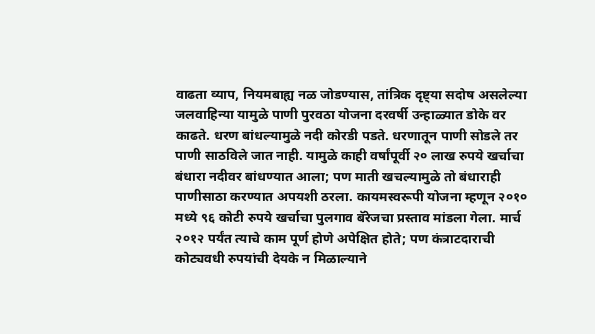वाढता व्याप, नियमबाह्य नळ जोडण्यास, तांत्रिक दृष्ट्या सदोष असलेल्या जलवाहिन्या यामुळे पाणी पुरवठा योजना दरवर्षी उन्हाळ्यात डोके वर काढते. धरण बांधल्यामुळे नदी कोरडी पडते. धरणातून पाणी सोडले तर पाणी साठविले जात नाही. यामुळे काही वर्षांपूर्वी २० लाख रुपये खर्चाचा बंधारा नदीवर बांधण्यात आला; पण माती खचल्यामुळे तो बंधाराही पाणीसाठा करण्यात अपयशी ठरला. कायमस्वरूपी योजना म्हणून २०१० मध्ये ९६ कोटी रुपये खर्चाचा पुलगाव बॅरेजचा प्रस्ताव मांडला गेला. मार्च २०१२ पर्यंत त्याचे काम पूर्ण होणे अपेक्षित होते; पण कंत्राटदाराची कोट्यवधी रुपयांची देयके न मिळाल्याने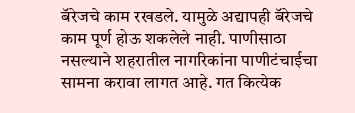बॅरेजचे काम रखडले. यामुळे अद्यापही बॅरेजचे काम पूर्ण होऊ शकलेले नाही. पाणीसाठा नसल्याने शहरातील नागरिकांना पाणीटंचाईचा सामना करावा लागत आहे. गत कित्येक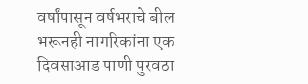वर्षांपासून वर्षभराचे बील भरूनही नागरिकांना एक दिवसाआड पाणी पुरवठा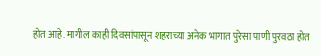होत आहे. मागील काही दिवसांपासून शहराच्या अनेक भागात पुरेसा पाणी पुरवठा होत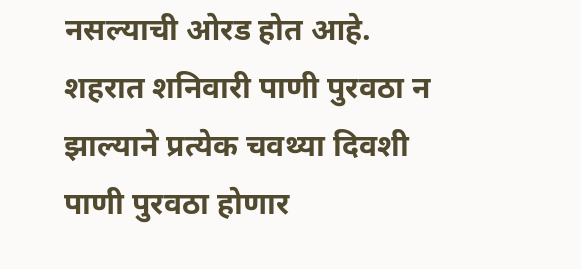नसल्याची ओरड होत आहे. शहरात शनिवारी पाणी पुरवठा न झाल्याने प्रत्येक चवथ्या दिवशी पाणी पुरवठा होणार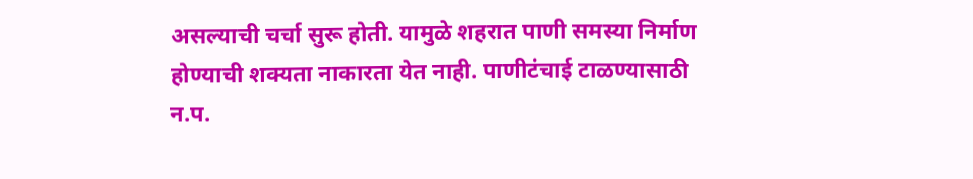असल्याची चर्चा सुरू होती. यामुळे शहरात पाणी समस्या निर्माण होण्याची शक्यता नाकारता येत नाही. पाणीटंचाई टाळण्यासाठी न.प.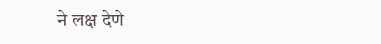ने लक्ष देणे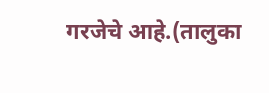गरजेचे आहे.(तालुका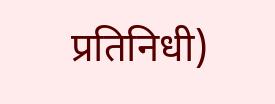प्रतिनिधी)